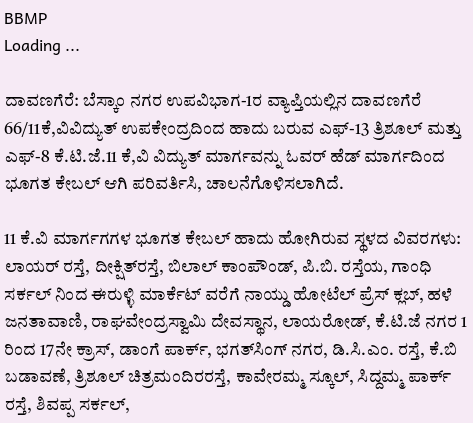BBMP
Loading ...

ದಾವಣಗೆರೆ: ಬೆಸ್ಕಾಂ ನಗರ ಉಪವಿಭಾಗ-1ರ ವ್ಯಾಪ್ತಿಯಲ್ಲಿನ ದಾವಣಗೆರೆ 66/11ಕೆ,ವಿವಿದ್ಯುತ್ ಉಪಕೇಂದ್ರದಿಂದ ಹಾದು ಬರುವ ಎಫ್-13 ತ್ರಿಶೂಲ್ ಮತ್ತು ಎಫ್-8 ಕೆ.ಟಿ.ಜೆ.11 ಕೆ,ವಿ ವಿದ್ಯುತ್ ಮಾರ್ಗವನ್ನು ಓವರ್ ಹೆಡ್ ಮಾರ್ಗದಿಂದ ಭೂಗತ ಕೇಬಲ್ ಆಗಿ ಪರಿವರ್ತಿಸಿ, ಚಾಲನೆಗೊಳಿಸಲಾಗಿದೆ.

11 ಕೆ.ವಿ ಮಾರ್ಗಗಗಳ ಭೂಗತ ಕೇಬಲ್ ಹಾದು ಹೋಗಿರುವ ಸ್ಥಳದ ವಿವರಗಳು: ಲಾಯರ್‌ ರಸ್ತೆ, ದೀಕ್ಷಿತ್‌ರಸ್ತೆ, ಬಿಲಾಲ್ ಕಾಂಪೌಂಡ್, ಪಿ.ಬಿ. ರಸ್ತೆಯ, ಗಾಂಧಿ ಸರ್ಕಲ್ ನಿಂದ ಈರುಳ್ಳಿ ಮಾರ್ಕೆಟ್ ವರೆಗೆ ನಾಯ್ಡು ಹೋಟೆಲ್ ಪ್ರೆಸ್ ಕ್ಲಬ್, ಹಳೆ ಜನತಾವಾಣಿ, ರಾಘವೇಂದ್ರಸ್ವಾಮಿ ದೇವಸ್ಥಾನ, ಲಾಯರೋಡ್, ಕೆ.ಟಿ.ಜೆ ನಗರ 1 ರಿಂದ 17ನೇ ಕ್ರಾಸ್, ಡಾಂಗೆ ಪಾರ್ಕ್, ಭಗತ್‌ಸಿಂಗ್‌ ನಗರ, ಡಿ.ಸಿ.ಎಂ. ರಸ್ತೆ, ಕೆ.ಬಿ ಬಡಾವಣೆ, ತ್ರಿಶೂಲ್ ಚಿತ್ರಮಂದಿರರಸ್ತೆ, ಕಾವೇರಮ್ಮ ಸ್ಕೂಲ್, ಸಿದ್ದಮ್ಮ ಪಾರ್ಕ್ ರಸ್ತೆ, ಶಿವಪ್ಪ ಸರ್ಕಲ್‌,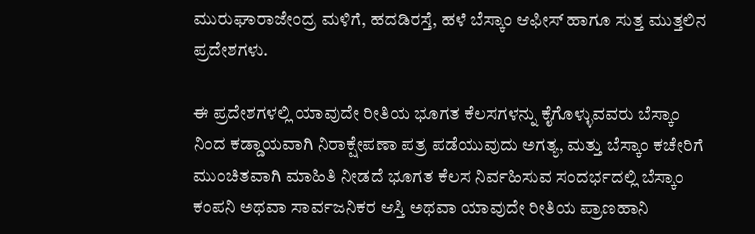ಮುರುಘಾರಾಜೇಂದ್ರ ಮಳಿಗೆ, ಹದಡಿರಸ್ತೆ, ಹಳೆ ಬೆಸ್ಕಾಂ ಆಫೀಸ್ ಹಾಗೂ ಸುತ್ತ ಮುತ್ತಲಿನ ಪ್ರದೇಶಗಳು.

ಈ ಪ್ರದೇಶಗಳಲ್ಲಿ ಯಾವುದೇ ರೀತಿಯ ಭೂಗತ ಕೆಲಸಗಳನ್ನು ಕೈಗೊಳ್ಳುವವರು ಬೆಸ್ಕಾಂ ನಿಂದ ಕಡ್ಡಾಯವಾಗಿ ನಿರಾಕ್ಷೇಪಣಾ ಪತ್ರ ಪಡೆಯುವುದು ಅಗತ್ಯ, ಮತ್ತು ಬೆಸ್ಕಾಂ ಕಚೇರಿಗೆ ಮುಂಚಿತವಾಗಿ ಮಾಹಿತಿ ನೀಡದೆ ಭೂಗತ ಕೆಲಸ ನಿರ್ವಹಿಸುವ ಸಂದರ್ಭದಲ್ಲಿ ಬೆಸ್ಕಾಂ ಕಂಪನಿ ಅಥವಾ ಸಾರ್ವಜನಿಕರ ಆಸ್ತಿ ಅಥವಾ ಯಾವುದೇ ರೀತಿಯ ಪ್ರಾಣಹಾನಿ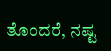ತೊಂದರೆ, ನಷ್ಟ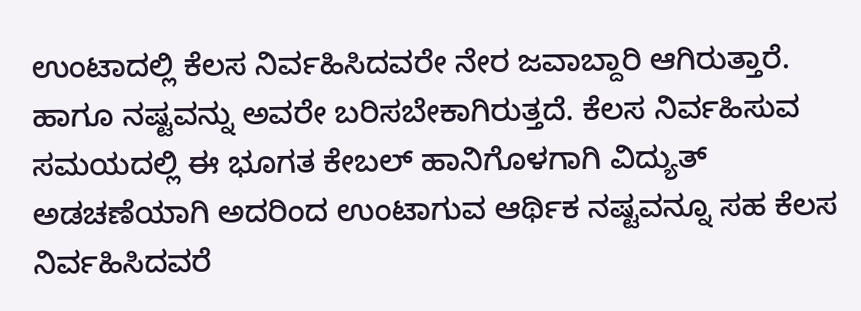ಉಂಟಾದಲ್ಲಿ ಕೆಲಸ ನಿರ್ವಹಿಸಿದವರೇ ನೇರ ಜವಾಬ್ದಾರಿ ಆಗಿರುತ್ತಾರೆ. ಹಾಗೂ ನಷ್ಟವನ್ನು ಅವರೇ ಬರಿಸಬೇಕಾಗಿರುತ್ತದೆ. ಕೆಲಸ ನಿರ್ವಹಿಸುವ ಸಮಯದಲ್ಲಿ ಈ ಭೂಗತ ಕೇಬಲ್ ಹಾನಿಗೊಳಗಾಗಿ ವಿದ್ಯುತ್ ಅಡಚಣೆಯಾಗಿ ಅದರಿಂದ ಉಂಟಾಗುವ ಆರ್ಥಿಕ ನಷ್ಟವನ್ನೂ ಸಹ ಕೆಲಸ ನಿರ್ವಹಿಸಿದವರೆ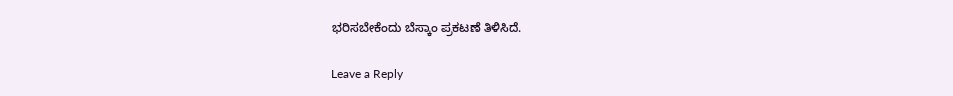ಭರಿಸಬೇಕೆಂದು ಬೆಸ್ಕಾಂ ಪ್ರಕಟಣೆ ತಿಳಿಸಿದೆ.

Leave a Reply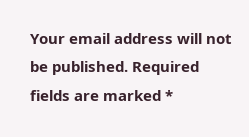Your email address will not be published. Required fields are marked *